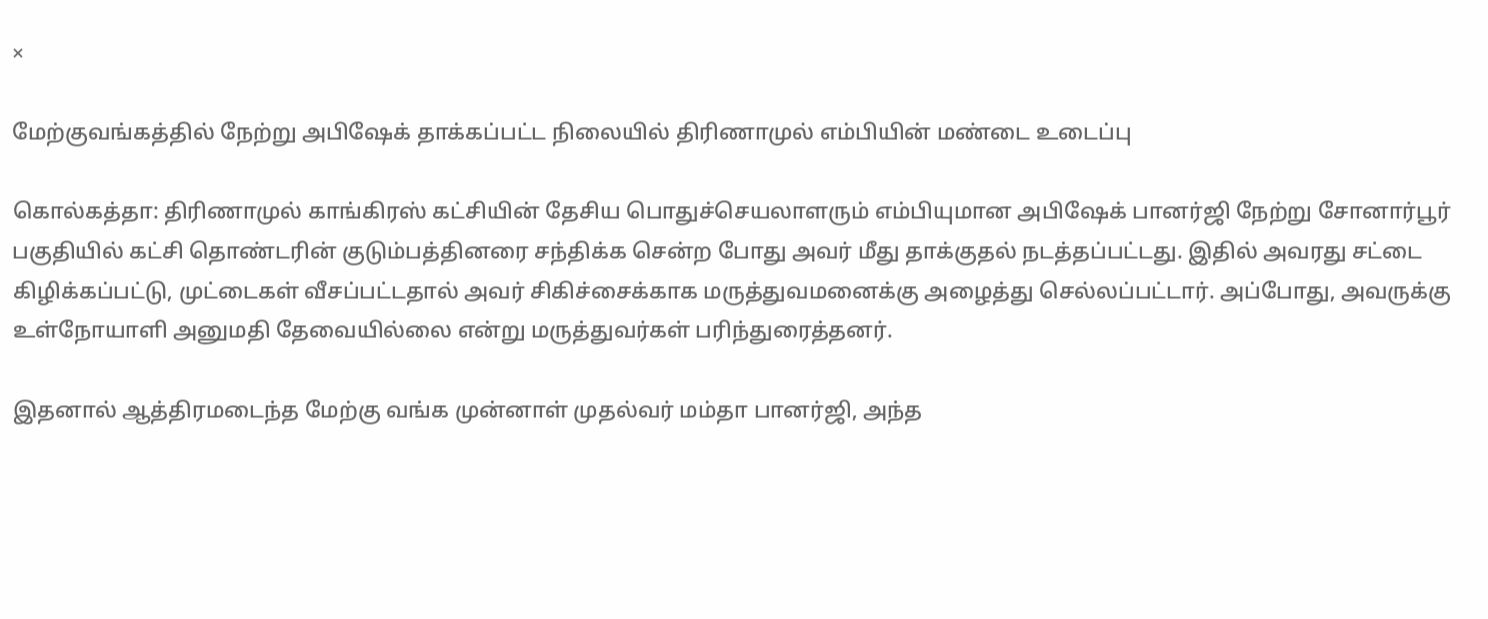×

மேற்குவங்கத்தில் நேற்று அபிஷேக் தாக்கப்பட்ட நிலையில் திரிணாமுல் எம்பியின் மண்டை உடைப்பு

கொல்கத்தா: திரிணாமுல் காங்கிரஸ் கட்சியின் தேசிய பொதுச்செயலாளரும் எம்பியுமான அபிஷேக் பானர்ஜி நேற்று சோனார்பூர் பகுதியில் கட்சி தொண்டரின் குடும்பத்தினரை சந்திக்க சென்ற போது அவர் மீது தாக்குதல் நடத்தப்பட்டது. இதில் அவரது சட்டை கிழிக்கப்பட்டு, முட்டைகள் வீசப்பட்டதால் அவர் சிகிச்சைக்காக மருத்துவமனைக்கு அழைத்து செல்லப்பட்டார். அப்போது, அவருக்கு உள்நோயாளி அனுமதி தேவையில்லை என்று மருத்துவர்கள் பரிந்துரைத்தனர்.

இதனால் ஆத்திரமடைந்த மேற்கு வங்க முன்னாள் முதல்வர் மம்தா பானர்ஜி, அந்த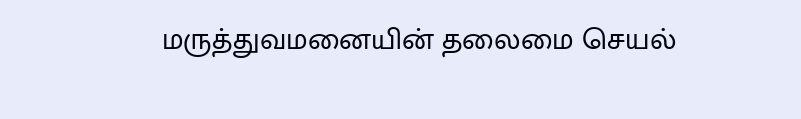மருத்துவமனையின் தலைமை செயல்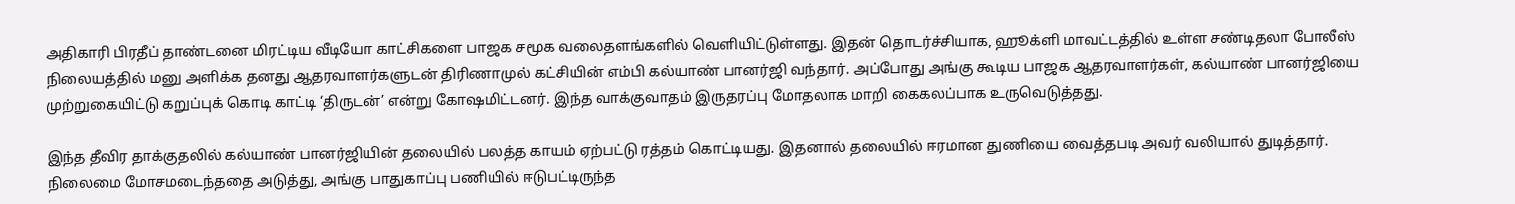அதிகாரி பிரதீப் தாண்டனை மிரட்டிய வீடியோ காட்சிகளை பாஜக சமூக வலைதளங்களில் வெளியிட்டுள்ளது. இதன் தொடர்ச்சியாக, ஹூக்ளி மாவட்டத்தில் உள்ள சண்டிதலா போலீஸ் நிலையத்தில் மனு அளிக்க தனது ஆதரவாளர்களுடன் திரிணாமுல் கட்சியின் எம்பி கல்யாண் பானர்ஜி வந்தார். அப்போது அங்கு கூடிய பாஜக ஆதரவாளர்கள், கல்யாண் பானர்ஜியை முற்றுகையிட்டு கறுப்புக் கொடி காட்டி ‘திருடன்’ என்று கோஷமிட்டனர். இந்த வாக்குவாதம் இருதரப்பு மோதலாக மாறி கைகலப்பாக உருவெடுத்தது.

இந்த தீவிர தாக்குதலில் கல்யாண் பானர்ஜியின் தலையில் பலத்த காயம் ஏற்பட்டு ரத்தம் கொட்டியது. இதனால் தலையில் ஈரமான துணியை வைத்தபடி அவர் வலியால் துடித்தார். நிலைமை மோசமடைந்ததை அடுத்து, அங்கு பாதுகாப்பு பணியில் ஈடுபட்டிருந்த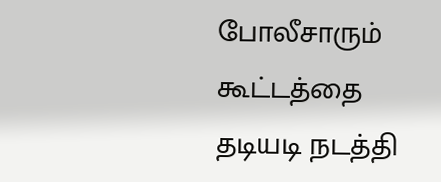போலீசாரும் கூட்டத்தை தடியடி நடத்தி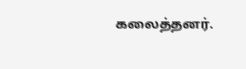கலைத்தனர்.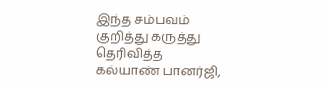இந்த சம்பவம் குறித்து கருத்து தெரிவித்த கல்யாண் பானர்ஜி,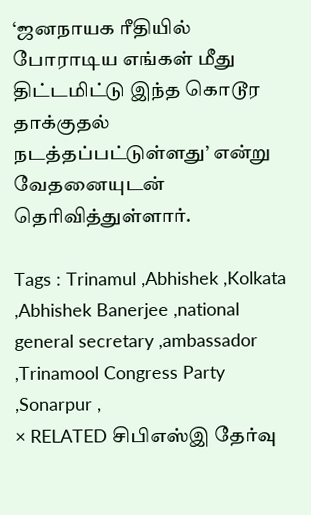‘ஜனநாயக ரீதியில் போராடிய எங்கள் மீது திட்டமிட்டு இந்த கொடூர தாக்குதல் நடத்தப்பட்டுள்ளது’ என்று வேதனையுடன் தெரிவித்துள்ளார்.

Tags : Trinamul ,Abhishek ,Kolkata ,Abhishek Banerjee ,national general secretary ,ambassador ,Trinamool Congress Party ,Sonarpur ,
× RELATED சிபிஎஸ்இ தேர்வு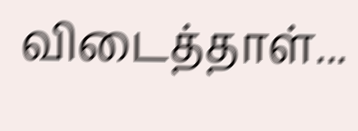விடைத்தாள்...